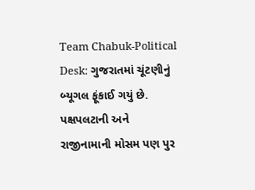Team Chabuk-Political Desk: ગુજરાતમાં ચૂંટણીનું બ્યૂગલ ફૂંકાઈ ગયું છે. પક્ષપલટાની અને રાજીનામાની મોસમ પણ પુર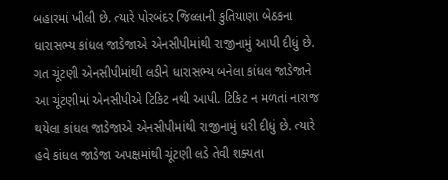બહારમાં ખીલી છે. ત્યારે પોરબંદર જિલ્લાની કુતિયાણા બેઠકના ધારાસભ્ય કાંધલ જાડેજાએ એનસીપીમાંથી રાજીનામું આપી દીધું છે. ગત ચૂંટણી એનસીપીમાંથી લડીને ધારાસભ્ય બનેલા કાંધલ જાડેજાને આ ચૂંટણીમાં એનસીપીએ ટિકિટ નથી આપી. ટિકિટ ન મળતાં નારાજ થયેલા કાંધલ જાડેજાએ એનસીપીમાંથી રાજીનામું ધરી દીધું છે. ત્યારે હવે કાંધલ જાડેજા અપક્ષમાંથી ચૂંટણી લડે તેવી શક્યતા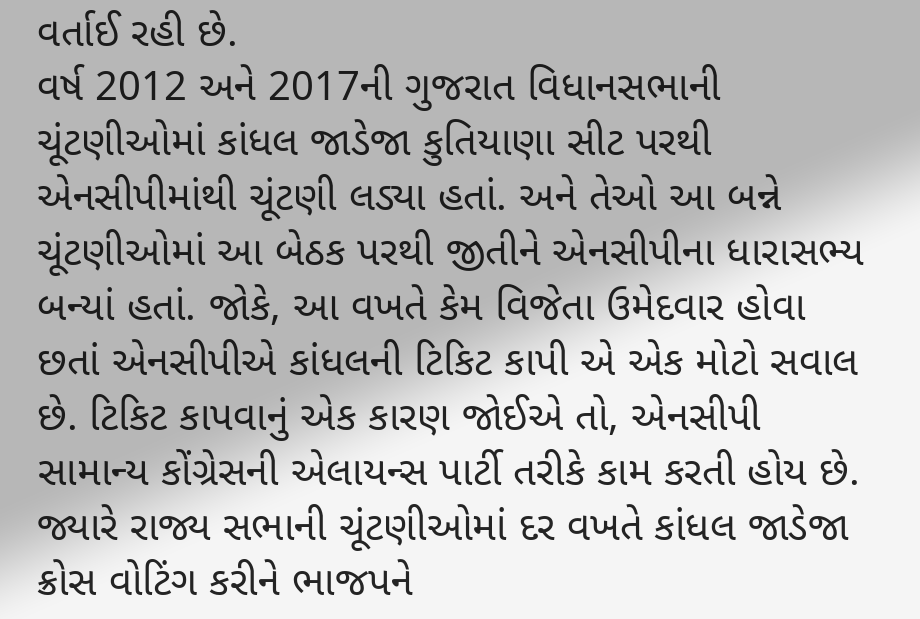વર્તાઈ રહી છે.
વર્ષ 2012 અને 2017ની ગુજરાત વિધાનસભાની ચૂંટણીઓમાં કાંધલ જાડેજા કુતિયાણા સીટ પરથી એનસીપીમાંથી ચૂંટણી લડ્યા હતાં. અને તેઓ આ બન્ને ચૂંટણીઓમાં આ બેઠક પરથી જીતીને એનસીપીના ધારાસભ્ય બન્યાં હતાં. જોકે, આ વખતે કેમ વિજેતા ઉમેદવાર હોવા છતાં એનસીપીએ કાંધલની ટિકિટ કાપી એ એક મોટો સવાલ છે. ટિકિટ કાપવાનું એક કારણ જોઈએ તો, એનસીપી સામાન્ય કોંગ્રેસની એલાયન્સ પાર્ટી તરીકે કામ કરતી હોય છે. જ્યારે રાજ્ય સભાની ચૂંટણીઓમાં દર વખતે કાંધલ જાડેજા ક્રોસ વોટિંગ કરીને ભાજપને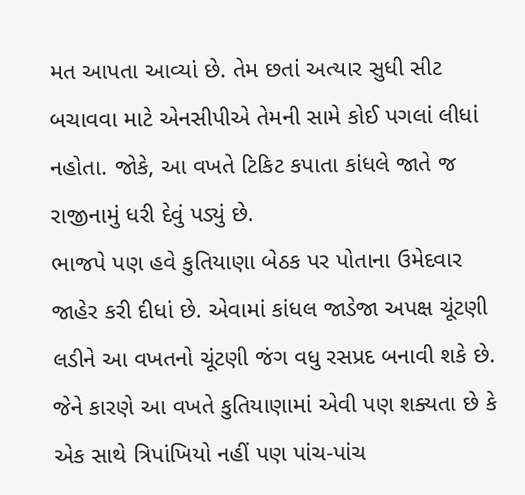મત આપતા આવ્યાં છે. તેમ છતાં અત્યાર સુધી સીટ બચાવવા માટે એનસીપીએ તેમની સામે કોઈ પગલાં લીધાં નહોતા. જોકે, આ વખતે ટિકિટ કપાતા કાંધલે જાતે જ રાજીનામું ધરી દેવું પડ્યું છે.
ભાજપે પણ હવે કુતિયાણા બેઠક પર પોતાના ઉમેદવાર જાહેર કરી દીધાં છે. એવામાં કાંધલ જાડેજા અપક્ષ ચૂંટણી લડીને આ વખતનો ચૂંટણી જંગ વધુ રસપ્રદ બનાવી શકે છે. જેને કારણે આ વખતે કુતિયાણામાં એવી પણ શક્યતા છે કે એક સાથે ત્રિપાંખિયો નહીં પણ પાંચ-પાંચ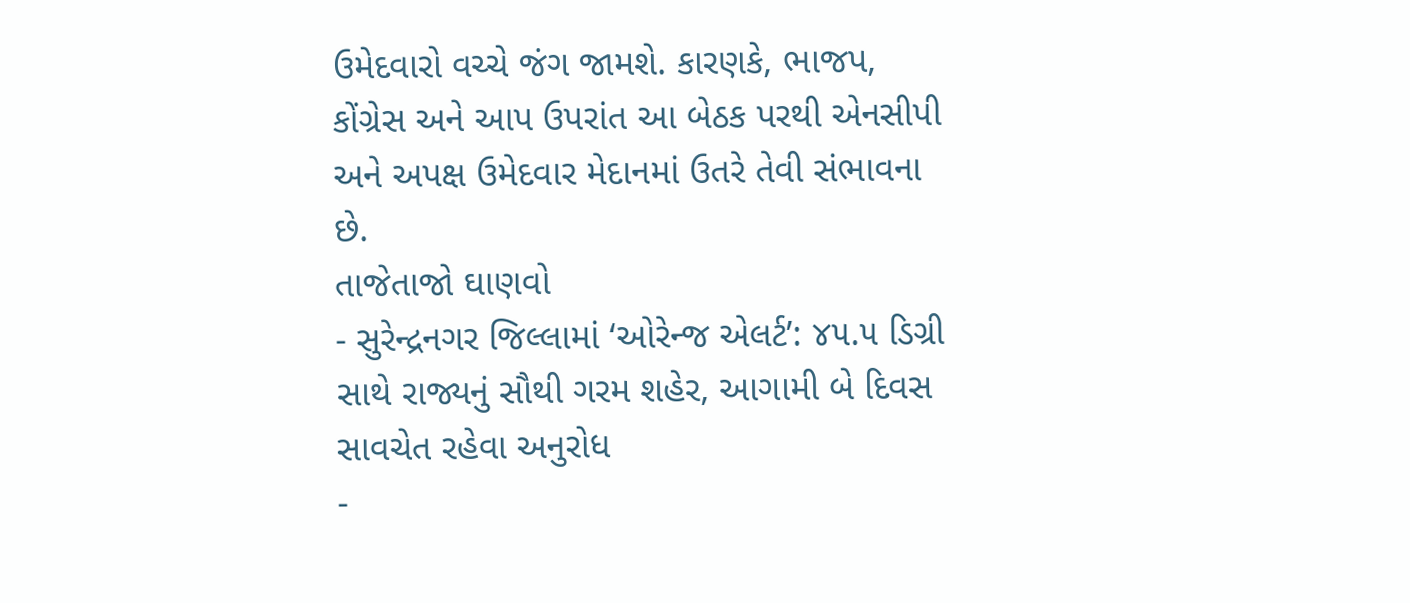ઉમેદવારો વચ્ચે જંગ જામશે. કારણકે, ભાજપ, કોંગ્રેસ અને આપ ઉપરાંત આ બેઠક પરથી એનસીપી અને અપક્ષ ઉમેદવાર મેદાનમાં ઉતરે તેવી સંભાવના છે.
તાજેતાજો ઘાણવો
- સુરેન્દ્રનગર જિલ્લામાં ‘ઓરેન્જ એલર્ટ’: ૪૫.૫ ડિગ્રી સાથે રાજ્યનું સૌથી ગરમ શહેર, આગામી બે દિવસ સાવચેત રહેવા અનુરોધ
-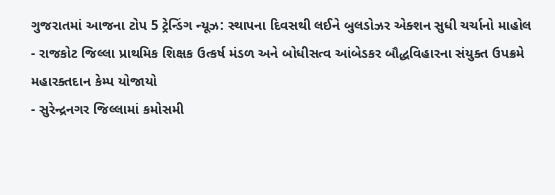ગુજરાતમાં આજના ટોપ 5 ટ્રેન્ડિંગ ન્યૂઝ: સ્થાપના દિવસથી લઈને બુલડોઝર એક્શન સુધી ચર્ચાનો માહોલ
- રાજકોટ જિલ્લા પ્રાથમિક શિક્ષક ઉત્કર્ષ મંડળ અને બોધીસત્વ આંબેડકર બૌદ્ધવિહારના સંયુક્ત ઉપક્રમે મહારક્તદાન કેમ્પ યોજાયો
- સુરેન્દ્રનગર જિલ્લામાં કમોસમી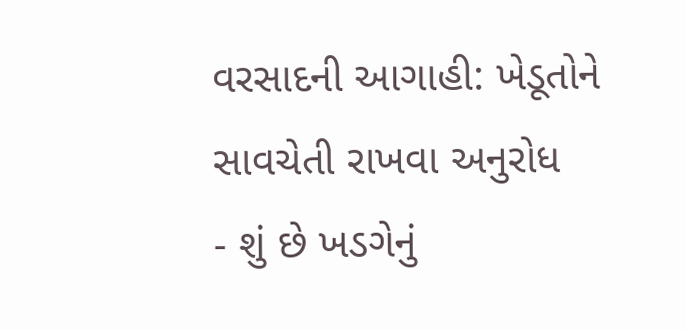વરસાદની આગાહી: ખેડૂતોને સાવચેતી રાખવા અનુરોધ
- શું છે ખડગેનું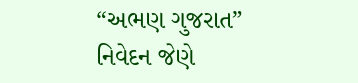“અભણ ગુજરાત” નિવેદન જેણે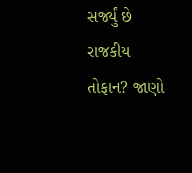સર્જ્યું છે રાજકીય તોફાન? જાણો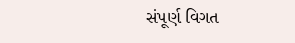સંપૂર્ણ વિગત